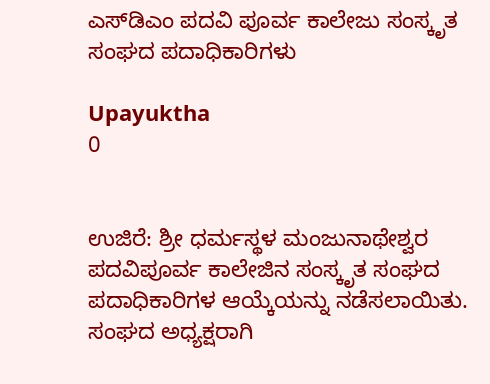ಎಸ್‌ಡಿಎಂ ಪದವಿ ಪೂರ್ವ ಕಾಲೇಜು ಸಂಸ್ಕೃತ ಸಂಘದ ಪದಾಧಿಕಾರಿಗಳು

Upayuktha
0


ಉಜಿರೆ: ಶ್ರೀ ಧರ್ಮಸ್ಥಳ ಮಂಜುನಾಥೇಶ್ವರ ಪದವಿಪೂರ್ವ ಕಾಲೇಜಿನ ಸಂಸ್ಕೃತ ಸಂಘದ ಪದಾಧಿಕಾರಿಗಳ ಆಯ್ಕೆಯನ್ನು ನಡೆಸಲಾಯಿತು. ಸಂಘದ ಅಧ್ಯಕ್ಷರಾಗಿ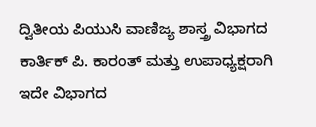ದ್ವಿತೀಯ ಪಿಯುಸಿ ವಾಣಿಜ್ಯ ಶಾಸ್ತ್ರ ವಿಭಾಗದ ಕಾರ್ತಿಕ್ ಪಿ. ಕಾರಂತ್‌ ಮತ್ತು ಉಪಾಧ್ಯಕ್ಷರಾಗಿ ಇದೇ ವಿಭಾಗದ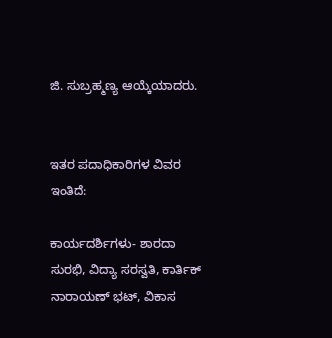ಜಿ. ಸುಬ್ರಹ್ಮಣ್ಯ ಆಯ್ಕೆಯಾದರು.


ಇತರ ಪದಾಧಿಕಾರಿಗಳ ವಿವರ ಇಂತಿದೆ:

ಕಾರ್ಯದರ್ಶಿಗಳು- ಶಾರದಾ ಸುರಭಿ, ವಿದ್ಯಾ ಸರಸ್ವತಿ, ಕಾರ್ತಿಕ್ ನಾರಾಯಣ್ ಭಟ್, ವಿಕಾಸ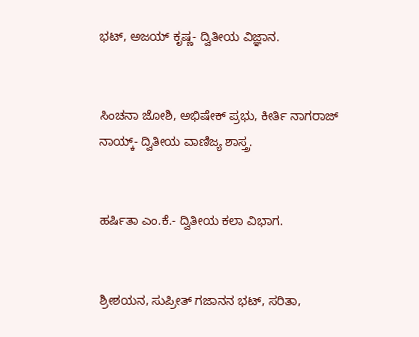ಭಟ್, ಅಜಯ್ ಕೃಷ್ಣ- ದ್ವಿತೀಯ ವಿಜ್ಞಾನ.


ಸಿಂಚನಾ ಜೋಶಿ, ಅಭಿಷೇಕ್ ಪ್ರಭು, ಕೀರ್ತಿ ನಾಗರಾಜ್ ನಾಯ್ಕ್- ದ್ವಿತೀಯ ವಾಣಿಜ್ಯ ಶಾಸ್ತ್ರ.


ಹರ್ಷಿತಾ ಎಂ.ಕೆ.- ದ್ವಿತೀಯ ಕಲಾ ವಿಭಾಗ.


ಶ್ರೀಶಯನ, ಸುಪ್ರೀತ್ ಗಜಾನನ ಭಟ್, ಸರಿತಾ,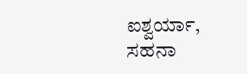ಐಶ್ವರ್ಯಾ, ಸಹನಾ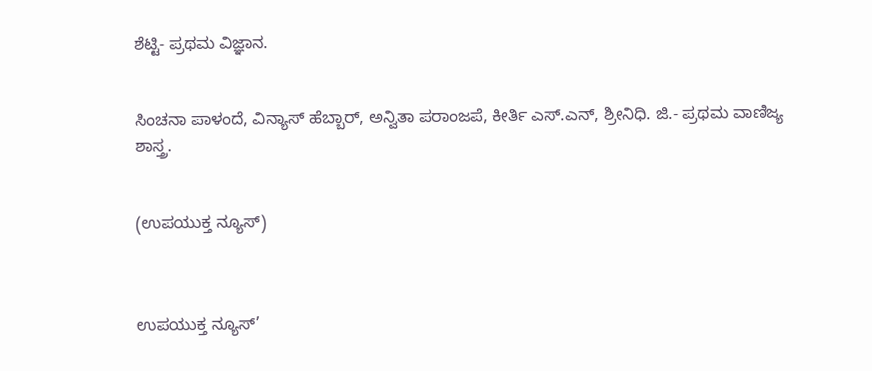ಶೆಟ್ಟಿ- ಪ್ರಥಮ ವಿಜ್ಞಾನ.


ಸಿಂಚನಾ ಪಾಳಂದೆ, ವಿನ್ಯಾಸ್ ಹೆಬ್ಬಾರ್, ಅನ್ವಿತಾ ಪರಾಂಜಪೆ, ಕೀರ್ತಿ ಎಸ್.ಎನ್, ಶ್ರೀನಿಧಿ. ಜಿ.- ಪ್ರಥಮ ವಾಣಿಜ್ಯ ಶಾಸ್ತ್ರ.


(ಉಪಯುಕ್ತ ನ್ಯೂಸ್)



ಉಪಯುಕ್ತ ನ್ಯೂಸ್‌’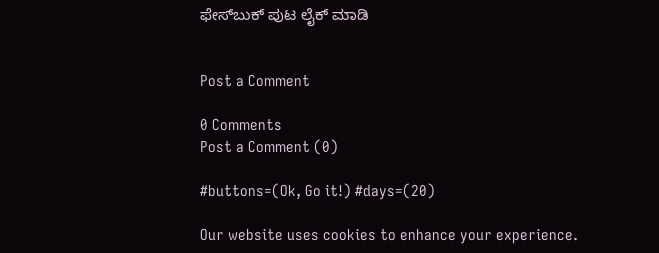ಫೇಸ್‌ಬುಕ್ ಪುಟ ಲೈಕ್ ಮಾಡಿ


Post a Comment

0 Comments
Post a Comment (0)

#buttons=(Ok, Go it!) #days=(20)

Our website uses cookies to enhance your experience.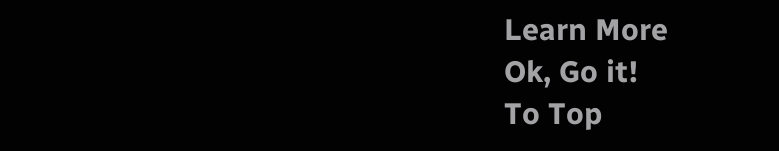Learn More
Ok, Go it!
To Top